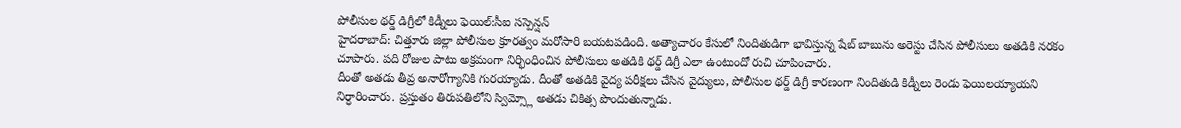పోలీసుల థర్డ్ డిగ్రీలో కిడ్నీలు ఫెయిల్:సీఐ సస్పెన్షన్
హైదరాబాద్: చిత్తూరు జిల్లా పోలీసుల క్రూరత్వం మరోసారి బయటపడింది. అత్యాచారం కేసులో నిందితుడిగా భావిస్తున్న షేబ్ బాబును అరెస్టు చేసిన పోలీసులు అతడికి నరకం చూపారు. పది రోజుల పాటు అక్రమంగా నిర్భింధించిన పోలీసులు అతడికి థర్డ్ డిగ్రీ ఎలా ఉంటుందో రుచి చూపించారు.
దీంతో అతడు తీవ్ర అనారోగ్యానికి గురయ్యాడు. దీంతో అతడికి వైద్య పరీక్షలు చేసిన వైద్యులు, పోలీసుల థర్డ్ డిగ్రీ కారణంగా నిందితుడి కిడ్నీలు రెండు ఫెయిలయ్యాయని నిర్ధారించారు. ప్రస్తుతం తిరుపతిలోని స్విమ్స్లో అతడు చికిత్స పొందుతున్నాడు.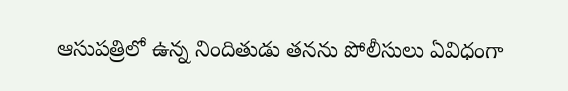ఆసుపత్రిలో ఉన్న నిందితుడు తనను పోలీసులు ఏవిధంగా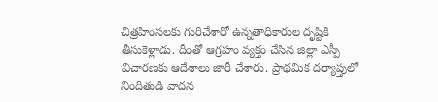చిత్రహింసలకు గురిచేశారో ఉన్నతాధికారుల దృష్టికి తీసుకెళ్లాడు. దీంతో ఆగ్రహం వ్యక్తం చేసిన జిల్లా ఎస్పీ విచారణకు ఆదేశాలు జారీ చేశారు. ప్రాథమిక దర్యాప్తులో నిందితుడి వాదన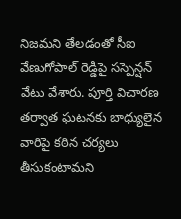నిజమని తేలడంతో సీఐ వేణుగోపాల్ రెడ్డిపై సస్పెన్షన్ వేటు వేశారు. పూర్తి విచారణ తర్వాత ఘటనకు బాధ్యులైన వారిపై కఠిన చర్యలు తీసుకంటామని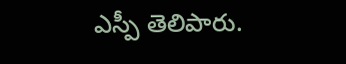ఎస్పీ తెలిపారు.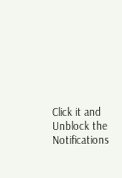Click it and Unblock the Notifications